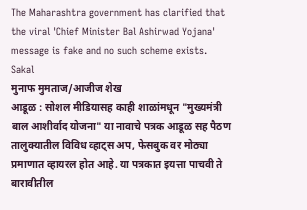The Maharashtra government has clarified that the viral 'Chief Minister Bal Ashirwad Yojana' message is fake and no such scheme exists.
Sakal
मुनाफ मुमताज/आजीज शेख
आडूळ : सोशल मीडियासह काही शाळांमधून "मुख्यमंत्री बाल आशीर्वाद योजना" या नावाचे पत्रक आडूळ सह पैठण तालुक्यातील विविध व्हाट्स अप, फेसबुक वर मोठ्या प्रमाणात व्हायरल होत आहे. या पत्रकात इयत्ता पाचवी ते बारावीतील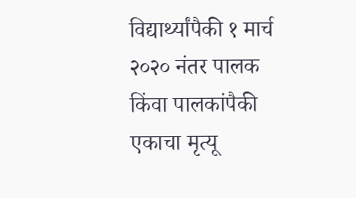विद्यार्थ्यांपैकी १ मार्च २०२० नंतर पालक किंवा पालकांपैकी एकाचा मृत्यू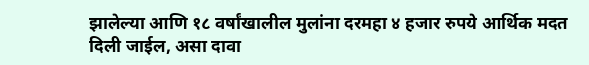झालेल्या आणि १८ वर्षांखालील मुलांना दरमहा ४ हजार रुपये आर्थिक मदत दिली जाईल, असा दावा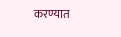करण्यात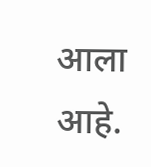आला आहे.